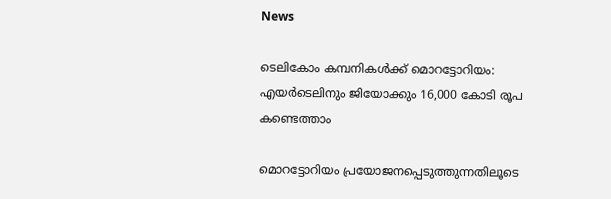News

ടെലികോം കമ്പനികള്‍ക്ക് മൊറട്ടോറിയം: എയര്‍ടെലിനും ജിയോക്കും 16,000 കോടി രൂപ കണ്ടെത്താം

മൊറട്ടോറിയം പ്രയോജനപ്പെടുത്തുന്നതിലൂടെ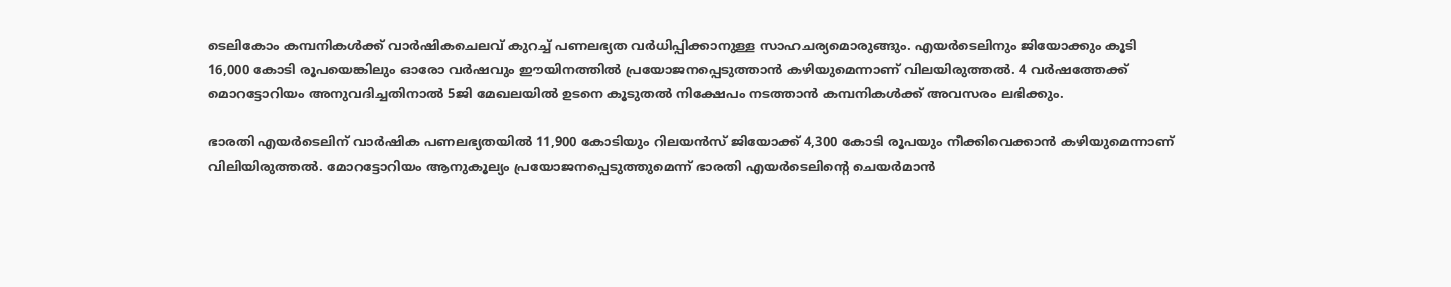ടെലികോം കമ്പനികള്‍ക്ക് വാര്‍ഷികചെലവ് കുറച്ച് പണലഭ്യത വര്‍ധിപ്പിക്കാനുള്ള സാഹചര്യമൊരുങ്ങും. എയര്‍ടെലിനും ജിയോക്കും കൂടി 16,000 കോടി രൂപയെങ്കിലും ഓരോ വര്‍ഷവും ഈയിനത്തില്‍ പ്രയോജനപ്പെടുത്താന്‍ കഴിയുമെന്നാണ് വിലയിരുത്തല്‍. 4 വര്‍ഷത്തേക്ക് മൊറട്ടോറിയം അനുവദിച്ചതിനാല്‍ 5ജി മേഖലയില്‍ ഉടനെ കൂടുതല്‍ നിക്ഷേപം നടത്താന്‍ കമ്പനികള്‍ക്ക് അവസരം ലഭിക്കും.

ഭാരതി എയര്‍ടെലിന് വാര്‍ഷിക പണലഭ്യതയില്‍ 11,900 കോടിയും റിലയന്‍സ് ജിയോക്ക് 4,300 കോടി രൂപയും നീക്കിവെക്കാന്‍ കഴിയുമെന്നാണ് വിലിയിരുത്തല്‍. മോറട്ടോറിയം ആനുകൂല്യം പ്രയോജനപ്പെടുത്തുമെന്ന് ഭാരതി എയര്‍ടെലിന്റെ ചെയര്‍മാന്‍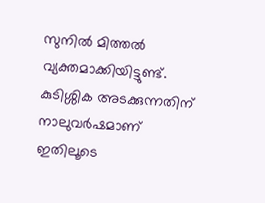സുനില്‍ മിത്തല്‍ വ്യക്തമാക്കിയിട്ടുണ്ട്. കുടിശ്ശിക അടക്കുന്നതിന് നാലുവര്‍ഷമാണ് ഇതിലൂടെ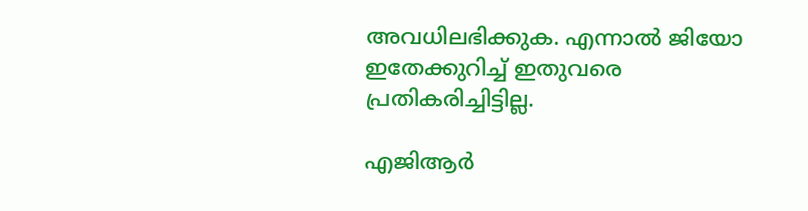അവധിലഭിക്കുക. എന്നാല്‍ ജിയോ ഇതേക്കുറിച്ച് ഇതുവരെ പ്രതികരിച്ചിട്ടില്ല.

എജിആര്‍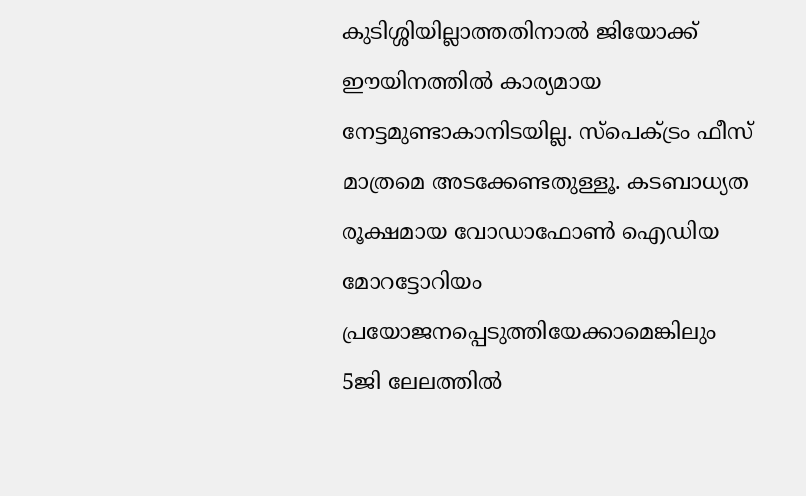കുടിശ്ശിയില്ലാത്തതിനാല്‍ ജിയോക്ക് ഈയിനത്തില്‍ കാര്യമായ നേട്ടമുണ്ടാകാനിടയില്ല. സ്പെക്ട്രം ഫീസ് മാത്രമെ അടക്കേണ്ടതുള്ളൂ. കടബാധ്യത രൂക്ഷമായ വോഡാഫോണ്‍ ഐഡിയ മോറട്ടോറിയം പ്രയോജനപ്പെടുത്തിയേക്കാമെങ്കിലും 5ജി ലേലത്തില്‍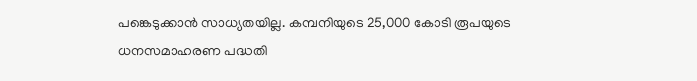പങ്കെടുക്കാന്‍ സാധ്യതയില്ല. കമ്പനിയുടെ 25,000 കോടി രൂപയുടെ ധനസമാഹരണ പദ്ധതി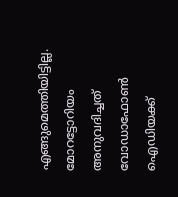എങ്ങുമെത്തിയിട്ടില്ല. മോറട്ടോറിയം അനുവദിച്ചത് വോഡാഫോണ്‍ ഐഡിയക്ക്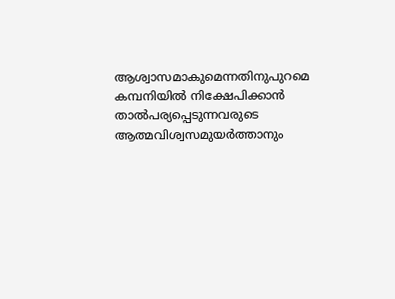ആശ്വാസമാകുമെന്നതിനുപുറമെ കമ്പനിയില്‍ നിക്ഷേപിക്കാന്‍ താല്‍പര്യപ്പെടുന്നവരുടെ ആത്മവിശ്വസമുയര്‍ത്താനും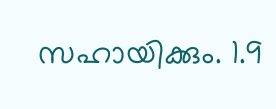സഹായിക്കും. 1.9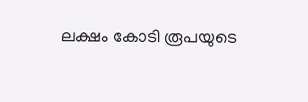ലക്ഷം കോടി രൂപയുടെ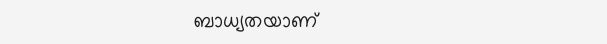ബാധ്യതയാണ്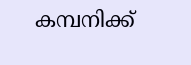കമ്പനിക്ക്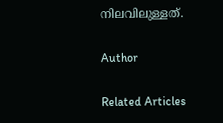നിലവിലുള്ളത്.

Author

Related Articles